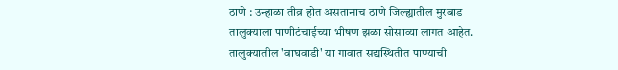ठाणे : उन्हाळा तीव्र होत असतानाच ठाणे जिल्ह्यातील मुरबाड तालुक्याला पाणीटंचाईच्या भीषण झळा सोसाव्या लागत आहेत. तालुक्यातील 'वाघवाडी' या गावात सद्यस्थितीत पाण्याची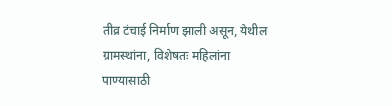तीव्र टंचाई निर्माण झाली असून, येथील ग्रामस्थांना, विशेषतः महिलांना पाण्यासाठी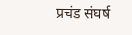प्रचंड संघर्ष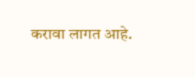करावा लागत आहे.